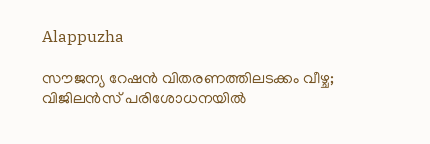Alappuzha

സൗജന്യ റേഷൻ വിതരണത്തിലടക്കം വീഴ്ച; വിജിലൻസ് പരിശോധനയില്‍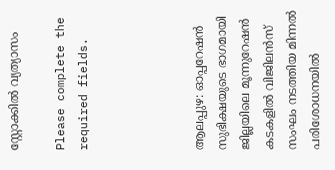സ്റ്റോക്കിൽ വ്യത്യാസം

Please complete the required fields.




ആലപ്പുഴ: ഓപ്പറേഷൻ സുഭിക്ഷയുടെ ഭാഗമായി ജില്ലയിലെ മൂന്നുറേഷൻ കടകളിൽ വിജിലൻസ് സംഘം നടത്തിയ മിന്നൽ പരിശോധനയിൽ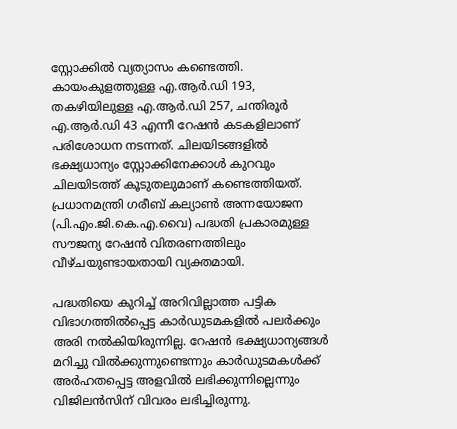സ്റ്റോക്കിൽ വ്യത്യാസം കണ്ടെത്തി. കായംകുളത്തുള്ള എ.ആർ.ഡി 193, തകഴിയിലുള്ള എ.ആർ.ഡി 257, ചന്തിരൂർ എ.ആർ.ഡി 43 എന്നീ റേഷൻ കടകളിലാണ് പരിശോധന നടന്നത്. ചിലയിടങ്ങളിൽ ഭക്ഷ്യധാന്യം സ്റ്റോക്കിനേക്കാൾ കുറവും ചിലയിടത്ത് കൂടുതലുമാണ് കണ്ടെത്തിയത്. പ്രധാനമന്ത്രി ഗരീബ് കല്യാൺ അന്നയോജന (പി.എം.ജി.കെ.എ.വൈ) പദ്ധതി പ്രകാരമുള്ള സൗജന്യ റേഷൻ വിതരണത്തിലും വീഴ്ചയുണ്ടായതായി വ്യക്തമായി.

പദ്ധതിയെ കുറിച്ച് അറിവില്ലാത്ത പട്ടിക വിഭാഗത്തിൽപ്പെട്ട കാർഡുടമകളിൽ പലർക്കും അരി നൽകിയിരുന്നില്ല. റേഷൻ ഭക്ഷ്യധാന്യങ്ങൾ മറിച്ചു വിൽക്കുന്നുണ്ടെന്നും കാർഡുടമകൾക്ക് അർഹതപ്പെട്ട അളവിൽ ലഭിക്കുന്നില്ലെന്നും വിജിലൻസിന് വിവരം ലഭിച്ചിരുന്നു.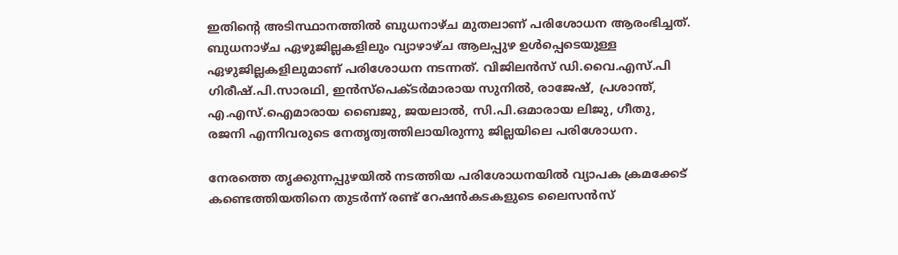ഇതിന്റെ അടിസ്ഥാനത്തിൽ ബുധനാഴ്ച മുതലാണ് പരിശോധന ആരംഭിച്ചത്. ബുധനാഴ്ച ഏഴുജില്ലകളിലും വ്യാഴാഴ്ച ആലപ്പുഴ ഉൾപ്പെടെയുള്ള ഏഴുജില്ലകളിലുമാണ് പരിശോധന നടന്നത്. വിജിലൻസ് ഡി.വൈ.എസ്.പി ഗിരീഷ്.പി.സാരഥി, ഇൻസ്‌പെക്ടർമാരായ സുനിൽ, രാജേഷ്, പ്രശാന്ത്, എ.എസ്.ഐമാരായ ബൈജു, ജയലാൽ, സി.പി.ഒമാരായ ലിജു, ഗീതു, രജനി എന്നിവരുടെ നേതൃത്വത്തിലായിരുന്നു ജില്ലയിലെ പരിശോധന.

നേരത്തെ തൃക്കുന്നപ്പുഴയില്‍ നടത്തിയ പരിശോധനയില്‍ വ്യാപക ക്രമക്കേട് കണ്ടെത്തിയതിനെ തുടര്‍ന്ന് രണ്ട് റേഷന്‍കടകളുടെ ലൈസന്‍സ്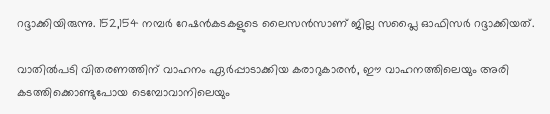റദ്ദാക്കിയിരുന്നു. 152,154 നമ്പർ റേഷൻകടകളുടെ ലൈസൻസാണ് ജില്ല സപ്ലൈ ഓഫിസർ റദ്ദാക്കിയത്.

വാതിൽപടി വിതരണത്തിന് വാഹനം ഏർപ്പാടാക്കിയ കരാറുകാരൻ, ഈ വാഹനത്തിലെയും അരി കടത്തിക്കൊണ്ടുപോയ ടെമ്പോവാനിലെയും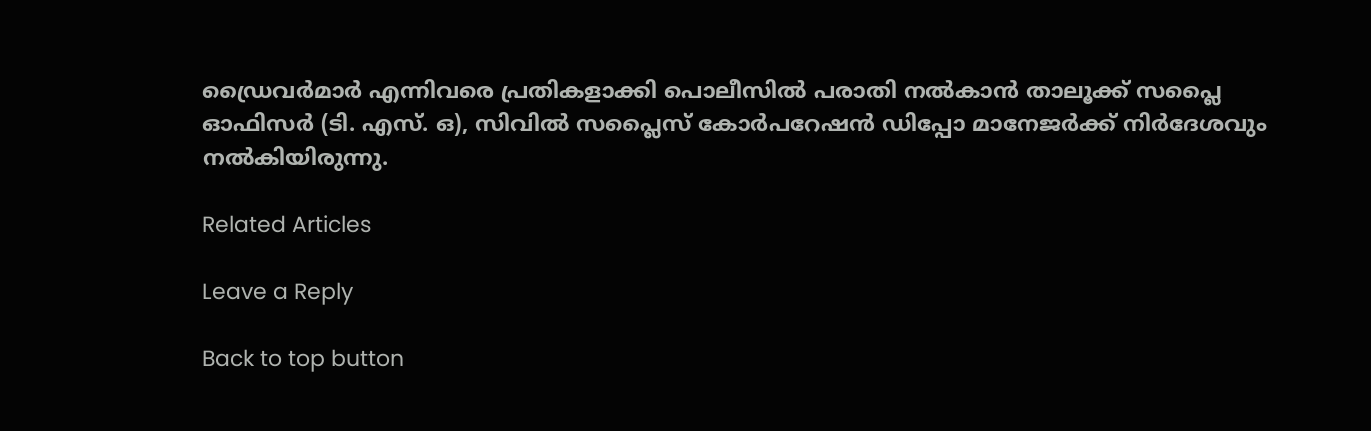ഡ്രൈവർമാർ എന്നിവരെ പ്രതികളാക്കി പൊലീസിൽ പരാതി നൽകാൻ താലൂക്ക് സപ്ലൈ ഓഫിസർ (ടി. എസ്. ഒ), സിവിൽ സപ്ലൈസ് കോർപറേഷൻ ഡിപ്പോ മാനേജർക്ക് നിർദേശവും നൽകിയിരുന്നു.

Related Articles

Leave a Reply

Back to top button